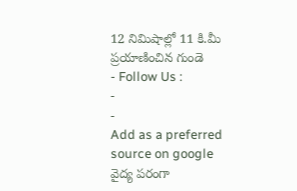12 నిమిషాల్లో 11 కి.మీ ప్రయాణించిన గుండె
- Follow Us :
-
-
Add as a preferred
source on google
వైద్య పరంగా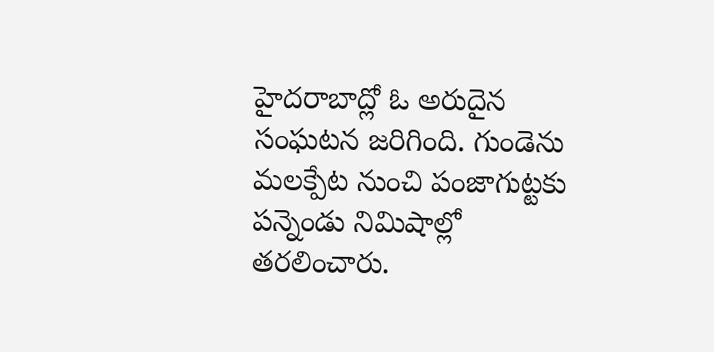హైదరాబాద్లో ఓ అరుదైన సంఘటన జరిగింది. గుండెను మలక్పేట నుంచి పంజాగుట్టకు పన్నెండు నిమిషాల్లో తరలించారు.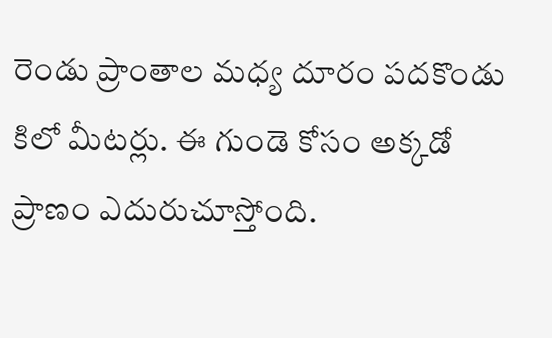రెండు ప్రాంతాల మధ్య దూరం పదకొండు కిలో మీటర్లు. ఈ గుండె కోసం అక్కడో ప్రాణం ఎదురుచూస్తోంది.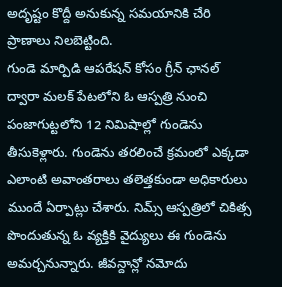అదృష్టం కొద్దీ అనుకున్న సమయానికి చేరి ప్రాణాలు నిలబెట్టింది.
గుండె మార్పిడి ఆపరేషన్ కోసం గ్రీన్ ఛానల్ ద్వారా మలక్ పేటలోని ఓ ఆస్పత్రి నుంచి పంజాగుట్టలోని 12 నిమిషాల్లో గుండెను తీసుకెళ్లారు. గుండెను తరలించే క్రమంలో ఎక్కడా ఎలాంటి అవాంతరాలు తలెత్తకుండా అధికారులు ముందే ఏర్పాట్లు చేశారు. నిమ్స్ ఆస్పత్రిలో చికిత్స పొందుతున్న ఓ వ్యక్తికి వైద్యులు ఈ గుండెను అమర్చనున్నారు. జీవన్దాన్లో నమోదు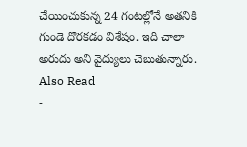చేయించుకున్న 24 గంటల్లోనే అతనికి గుండె దొరకడం విశేషం. ఇది చాలా అరుదు అని వైద్యులు చెబుతున్నారు.
Also Read
-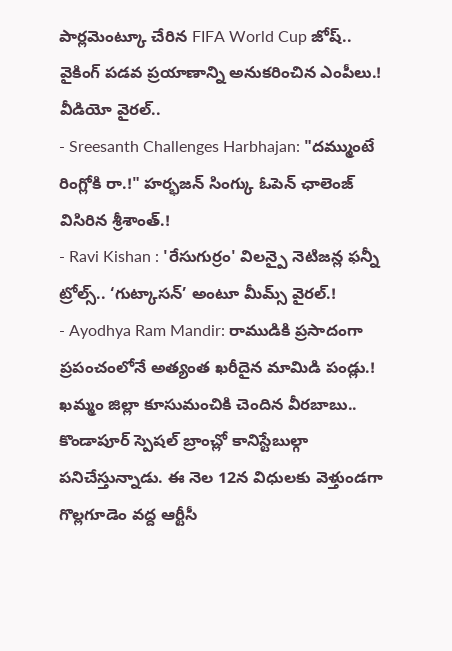పార్లమెంట్కూ చేరిన FIFA World Cup జోష్.. వైకింగ్ పడవ ప్రయాణాన్ని అనుకరించిన ఎంపీలు.! వీడియో వైరల్..
- Sreesanth Challenges Harbhajan: "దమ్ముంటే రింగ్లోకి రా.!" హర్భజన్ సింగ్కు ఓపెన్ ఛాలెంజ్ విసిరిన శ్రీశాంత్.!
- Ravi Kishan : 'రేసుగుర్రం' విలన్పై నెటిజన్ల ఫన్నీ ట్రోల్స్.. ‘గుట్కాసన్’ అంటూ మీమ్స్ వైరల్.!
- Ayodhya Ram Mandir: రాముడికి ప్రసాదంగా ప్రపంచంలోనే అత్యంత ఖరీదైన మామిడి పండ్లు.!
ఖమ్మం జిల్లా కూసుమంచికి చెందిన వీరబాబు.. కొండాపూర్ స్పెషల్ బ్రాంచ్లో కానిస్టేబుల్గా పనిచేస్తున్నాడు. ఈ నెల 12న విధులకు వెళ్తుండగా గొల్లగూడెం వద్ద ఆర్టీసీ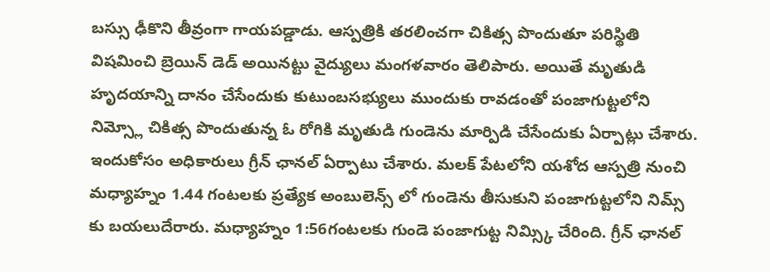బస్సు ఢీకొని తీవ్రంగా గాయపడ్డాడు. ఆస్పత్రికి తరలించగా చికిత్స పొందుతూ పరిస్థితి విషమించి బ్రెయిన్ డెడ్ అయినట్టు వైద్యులు మంగళవారం తెలిపారు. అయితే మృతుడి హృదయాన్ని దానం చేసేందుకు కుటుంబసభ్యులు ముందుకు రావడంతో పంజాగుట్టలోని నిమ్స్లో చికిత్స పొందుతున్న ఓ రోగికి మృతుడి గుండెను మార్పిడి చేసేందుకు ఏర్పాట్లు చేశారు. ఇందుకోసం అధికారులు గ్రీన్ ఛానల్ ఏర్పాటు చేశారు. మలక్ పేటలోని యశోద ఆస్పత్రి నుంచి మధ్యాహ్నం 1.44 గంటలకు ప్రత్యేక అంబులెన్స్ లో గుండెను తీసుకుని పంజాగుట్టలోని నిమ్స్ కు బయలుదేరారు. మధ్యాహ్నం 1:56గంటలకు గుండె పంజాగుట్ట నిమ్స్కి చేరింది. గ్రీన్ ఛానల్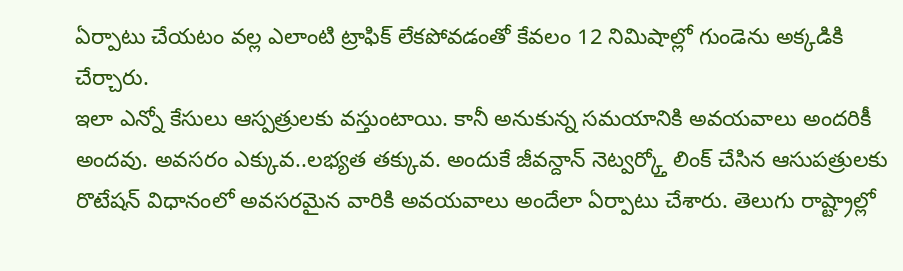ఏర్పాటు చేయటం వల్ల ఎలాంటి ట్రాఫిక్ లేకపోవడంతో కేవలం 12 నిమిషాల్లో గుండెను అక్కడికి చేర్చారు.
ఇలా ఎన్నో కేసులు ఆస్పత్రులకు వస్తుంటాయి. కానీ అనుకున్న సమయానికి అవయవాలు అందరికీ అందవు. అవసరం ఎక్కువ..లభ్యత తక్కువ. అందుకే జీవన్దాన్ నెట్వర్క్తో లింక్ చేసిన ఆసుపత్రులకు రొటేషన్ విధానంలో అవసరమైన వారికి అవయవాలు అందేలా ఏర్పాటు చేశారు. తెలుగు రాష్ట్రాల్లో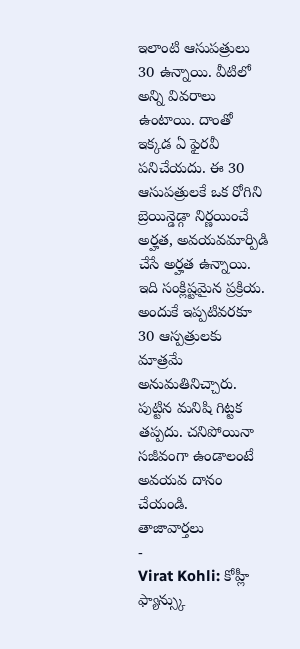ఇలాంటి ఆసుపత్రులు 30 ఉన్నాయి. వీటిలో అన్ని వివరాలు ఉంటాయి. దాంతో ఇక్కడ ఏ ఫైరవీ పనిచేయదు. ఈ 30 ఆసుపత్రులకే ఒక రోగిని బ్రెయిన్డెడ్గా నిర్ణయించే అర్హత, అవయవమార్పిడి చేసే అర్హత ఉన్నాయి. ఇది సంక్లిష్టమైన ప్రక్రియ. అందుకే ఇప్పటివరకూ 30 ఆస్పత్రులకు మాత్రమే అనుమతినిచ్చారు.
పుట్టిన మనిషి గిట్టక తప్పదు. చనిపోయినా సజీవంగా ఉండాలంటే అవయవ దానం చేయండి.
తాజావార్తలు
-
Virat Kohli: కోహ్లీ ఫ్యాన్స్కు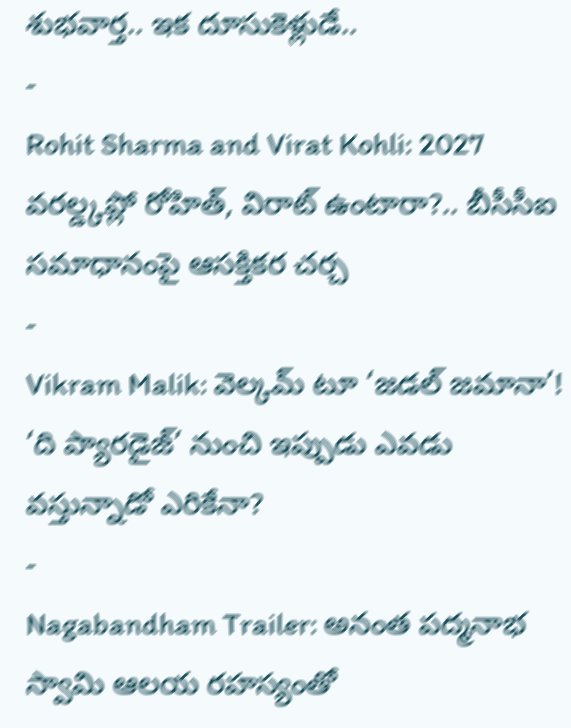శుభవార్త.. ఇక దూసుకెళ్లుడే..
-
Rohit Sharma and Virat Kohli: 2027 వరల్డ్కప్లో రోహిత్, విరాట్ ఉంటారా?.. బీసీసీఐ సమాధానంపై ఆసక్తికర చర్చ
-
Vikram Malik: వెల్కమ్ టూ ‘జడల్ జమానా’! ‘ది ప్యారడైజ్’ నుంచి ఇప్పుడు ఎవడు వస్తున్నాడో ఎరికేనా?
-
Nagabandham Trailer: అనంత పద్మనాభ స్వామి ఆలయ రహస్యంతో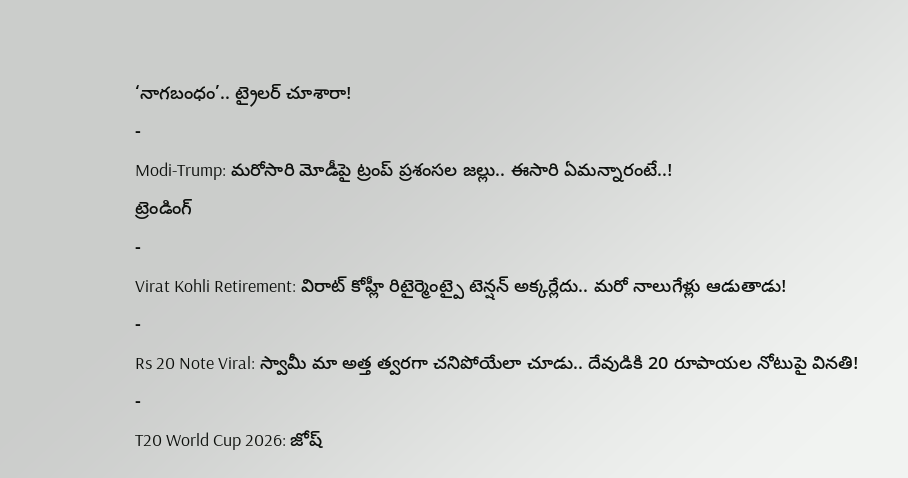‘నాగబంధం’.. ట్రైలర్ చూశారా!
-
Modi-Trump: మరోసారి మోడీపై ట్రంప్ ప్రశంసల జల్లు.. ఈసారి ఏమన్నారంటే..!
ట్రెండింగ్
-
Virat Kohli Retirement: విరాట్ కోహ్లీ రిటైర్మెంట్పై టెన్షన్ అక్కర్లేదు.. మరో నాలుగేళ్లు ఆడుతాడు!
-
Rs 20 Note Viral: స్వామీ మా అత్త త్వరగా చనిపోయేలా చూడు.. దేవుడికి 20 రూపాయల నోటుపై వినతి!
-
T20 World Cup 2026: జోష్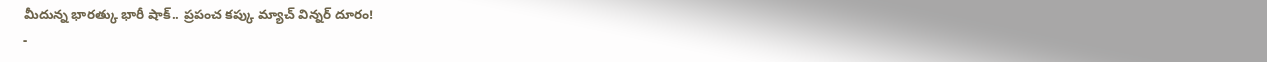మీదున్న భారత్కు భారీ షాక్.. ప్రపంచ కప్కు మ్యాచ్ విన్నర్ దూరం!
-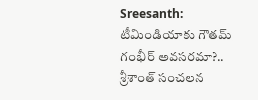Sreesanth: టీమిండియాకు గౌతమ్ గంభీర్ అవసరమా?.. శ్రీశాంత్ సంచలన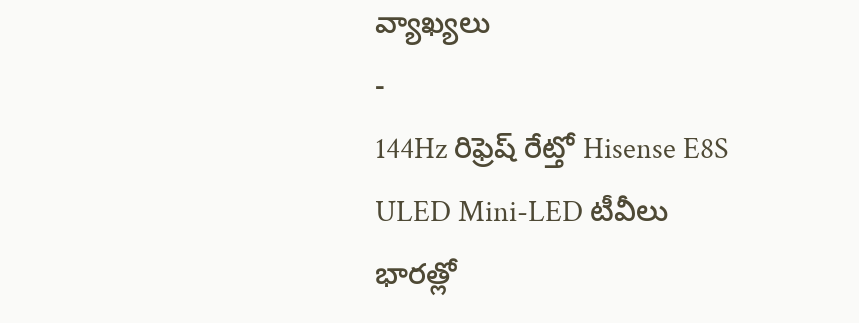వ్యాఖ్యలు
-
144Hz రిఫ్రెష్ రేట్తో Hisense E8S ULED Mini-LED టీవీలు భారత్లో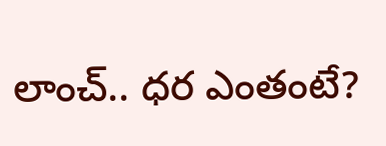లాంచ్.. ధర ఎంతంటే?